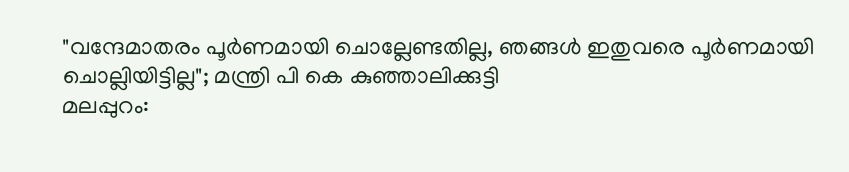"വന്ദേമാതരം പൂർണമായി ചൊല്ലേണ്ടതില്ല, ഞങ്ങൾ ഇതുവരെ പൂർണമായി ചൊല്ലിയിട്ടില്ല"; മന്ത്രി പി കെ കുഞ്ഞാലിക്കുട്ടി
മലപ്പുറം: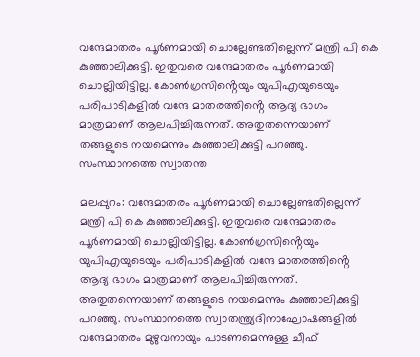വന്ദേമാതരം പൂർണമായി ചൊല്ലേണ്ടതില്ലെന്ന് മന്ത്രി പി കെ കുഞ്ഞാലിക്കുട്ടി. ഇതുവരെ വന്ദേമാതരം പൂർണമായി ചൊല്ലിയിട്ടില്ല. കോൺഗ്രസിൻ്റെയും യുപിഎയുടെയും പരിപാടികളിൽ വന്ദേ മാതരത്തിൻ്റെ ആദ്യ ഭാഗം മാത്രമാണ് ആലപിച്ചിരുന്നത്. അതുതന്നെയാണ് തങ്ങളുടെ നയമെന്നും കുഞ്ഞാലിക്കുട്ടി പറഞ്ഞു. സംസ്ഥാനത്തെ സ്വാതന്ത

മലപ്പുറം: വന്ദേമാതരം പൂർണമായി ചൊല്ലേണ്ടതില്ലെന്ന് മന്ത്രി പി കെ കുഞ്ഞാലിക്കുട്ടി. ഇതുവരെ വന്ദേമാതരം പൂർണമായി ചൊല്ലിയിട്ടില്ല. കോൺഗ്രസിൻ്റെയും യുപിഎയുടെയും പരിപാടികളിൽ വന്ദേ മാതരത്തിൻ്റെ ആദ്യ ഭാഗം മാത്രമാണ് ആലപിച്ചിരുന്നത്. അതുതന്നെയാണ് തങ്ങളുടെ നയമെന്നും കുഞ്ഞാലിക്കുട്ടി പറഞ്ഞു. സംസ്ഥാനത്തെ സ്വാതന്ത്ര്യദിനാഘോഷങ്ങളിൽ വന്ദേമാതരം മുഴുവനായും പാടണമെന്നുള്ള ചീഫ്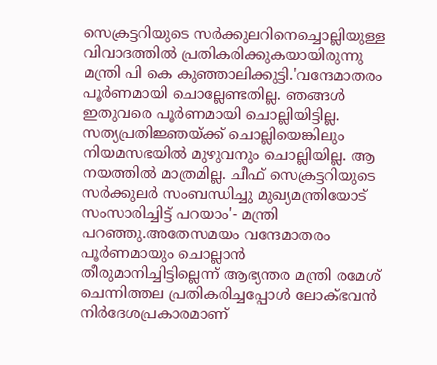സെക്രട്ടറിയുടെ സർക്കുലറിനെച്ചൊല്ലിയുള്ള വിവാദത്തിൽ പ്രതികരിക്കുകയായിരുന്നു മന്ത്രി പി കെ കുഞ്ഞാലിക്കുട്ടി.'വന്ദേമാതരം പൂർണമായി ചൊല്ലേണ്ടതില്ല. ഞങ്ങൾ ഇതുവരെ പൂർണമായി ചൊല്ലിയിട്ടില്ല. സത്യപ്രതിജ്ഞയ്ക്ക് ചൊല്ലിയെങ്കിലും നിയമസഭയിൽ മുഴുവനും ചൊല്ലിയില്ല. ആ നയത്തിൽ മാത്രമില്ല. ചീഫ് സെക്രട്ടറിയുടെ സർക്കുലർ സംബന്ധിച്ചു മുഖ്യമന്ത്രിയോട് സംസാരിച്ചിട്ട് പറയാം'- മന്ത്രി പറഞ്ഞു.അതേസമയം വന്ദേമാതരം പൂർണമായും ചൊല്ലാൻ തീരുമാനിച്ചിട്ടില്ലെന്ന് ആഭ്യന്തര മന്ത്രി രമേശ് ചെന്നിത്തല പ്രതികരിച്ചപ്പോൾ ലോക്ഭവൻ നിർദേശപ്രകാരമാണ്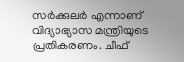സർക്കുലർ എന്നാണ് വിദ്യാഭ്യാസ മന്ത്രിയുടെ പ്രതികരണം. ചീഫ്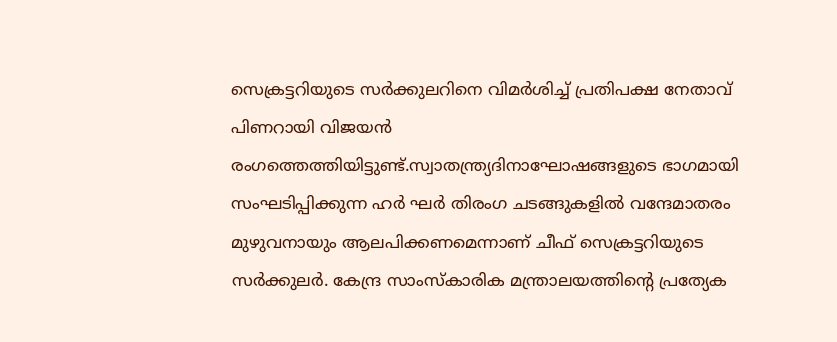സെക്രട്ടറിയുടെ സർക്കുലറിനെ വിമർശിച്ച് പ്രതിപക്ഷ നേതാവ് പിണറായി വിജയൻ രംഗത്തെത്തിയിട്ടുണ്ട്.സ്വാതന്ത്ര്യദിനാഘോഷങ്ങളുടെ ഭാഗമായി സംഘടിപ്പിക്കുന്ന ഹർ ഘർ തിരംഗ ചടങ്ങുകളിൽ വന്ദേമാതരം മുഴുവനായും ആലപിക്കണമെന്നാണ് ചീഫ് സെക്രട്ടറിയുടെ സർക്കുലർ. കേന്ദ്ര സാംസ്കാരിക മന്ത്രാലയത്തിൻ്റെ പ്രത്യേക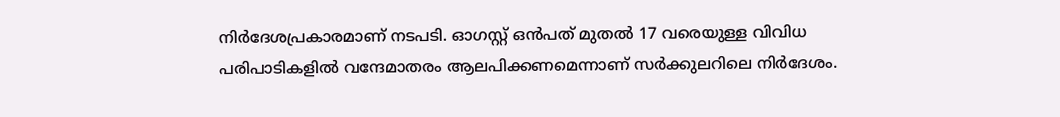നിർദേശപ്രകാരമാണ് നടപടി. ഓഗസ്റ്റ് ഒൻപത് മുതൽ 17 വരെയുള്ള വിവിധ പരിപാടികളിൽ വന്ദേമാതരം ആലപിക്കണമെന്നാണ് സർക്കുലറിലെ നിർദേശം.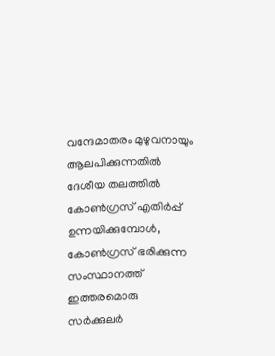വന്ദേമാതരം മുഴുവനായും ആലപിക്കുന്നതിൽ ദേശീയ തലത്തിൽ കോൺഗ്രസ് എതിർപ്പ് ഉന്നയിക്കുമ്പോൾ, കോൺഗ്രസ് ഭരിക്കുന്ന സംസ്ഥാനത്ത് ഇത്തരമൊരു സർക്കുലർ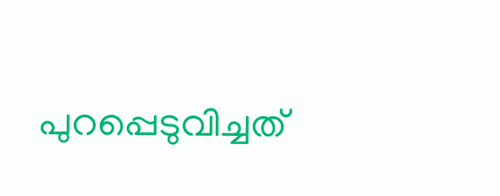പുറപ്പെടുവിച്ചത്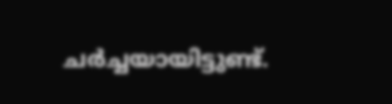ചർച്ചയായിട്ടുണ്ട്.